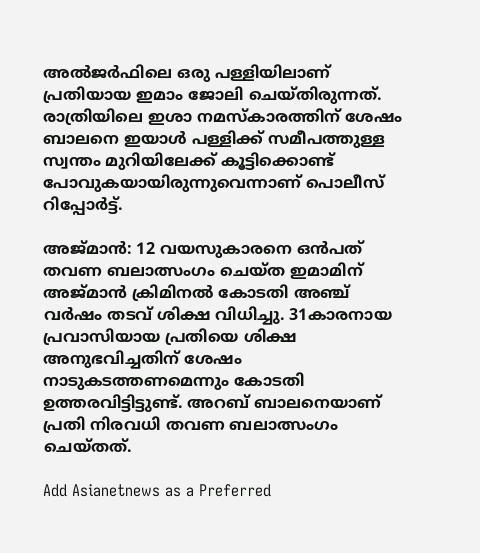അല്‍ജര്‍ഫിലെ ഒരു പള്ളിയിലാണ് പ്രതിയായ ഇമാം ജോലി ചെയ്തിരുന്നത്. രാത്രിയിലെ ഇശാ നമസ്കാരത്തിന് ശേഷം ബാലനെ ഇയാള്‍ പള്ളിക്ക് സമീപത്തുള്ള സ്വന്തം മുറിയിലേക്ക് കൂട്ടിക്കൊണ്ട് പോവുകയായിരുന്നുവെന്നാണ് പൊലീസ് റിപ്പോര്‍ട്ട്.

അജ്‍മാന്‍: 12 വയസുകാരനെ ഒന്‍പത് തവണ ബലാത്സംഗം ചെയ്ത ഇമാമിന് അജ്മാന്‍ ക്രിമിനല്‍ കോടതി അഞ്ച് വര്‍ഷം തടവ് ശിക്ഷ വിധിച്ചു. 31കാരനായ പ്രവാസിയായ പ്രതിയെ ശിക്ഷ അനുഭവിച്ചതിന് ശേഷം നാടുകടത്തണമെന്നും കോടതി ഉത്തരവിട്ടിട്ടുണ്ട്. അറബ് ബാലനെയാണ് പ്രതി നിരവധി തവണ ബലാത്സംഗം ചെയ്തത്.

Add Asianetnews as a Preferred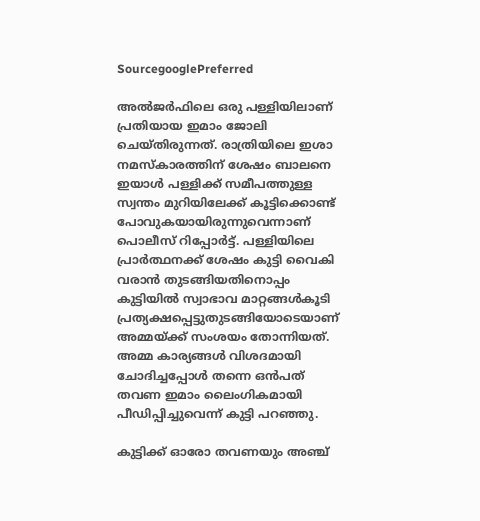SourcegooglePreferred

അല്‍ജര്‍ഫിലെ ഒരു പള്ളിയിലാണ് പ്രതിയായ ഇമാം ജോലി ചെയ്തിരുന്നത്. രാത്രിയിലെ ഇശാ നമസ്കാരത്തിന് ശേഷം ബാലനെ ഇയാള്‍ പള്ളിക്ക് സമീപത്തുള്ള സ്വന്തം മുറിയിലേക്ക് കൂട്ടിക്കൊണ്ട് പോവുകയായിരുന്നുവെന്നാണ് പൊലീസ് റിപ്പോര്‍ട്ട്. പള്ളിയിലെ പ്രാര്‍ത്ഥനക്ക് ശേഷം കുട്ടി വൈകി വരാന്‍ തുടങ്ങിയതിനൊപ്പം കുട്ടിയില്‍ സ്വാഭാവ മാറ്റങ്ങള്‍കൂടി പ്രത്യക്ഷപ്പെട്ടുതുടങ്ങിയോടെയാണ് അമ്മയ്ക്ക് സംശയം തോന്നിയത്. അമ്മ കാര്യങ്ങള്‍ വിശദമായി ചോദിച്ചപ്പോള്‍ തന്നെ ഒന്‍പത് തവണ ഇമാം ലൈംഗികമായി പീഡിപ്പിച്ചുവെന്ന് കുട്ടി പറഞ്ഞു.

കുട്ടിക്ക് ഓരോ തവണയും അഞ്ച്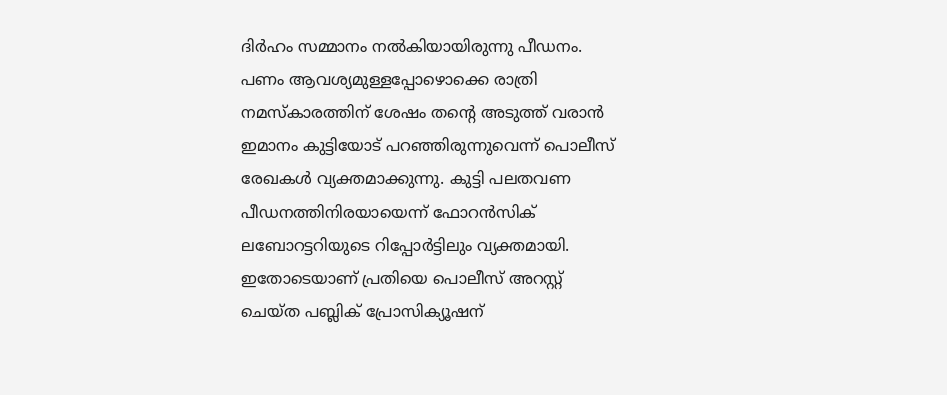ദിര്‍ഹം സമ്മാനം നല്‍കിയായിരുന്നു പീഡനം. പണം ആവശ്യമുള്ളപ്പോഴൊക്കെ രാത്രി നമസ്കാരത്തിന് ശേഷം തന്റെ അടുത്ത് വരാന്‍ ഇമാനം കുട്ടിയോട് പറഞ്ഞിരുന്നുവെന്ന് പൊലീസ് രേഖകള്‍ വ്യക്തമാക്കുന്നു. കുട്ടി പലതവണ പീഡനത്തിനിരയായെന്ന് ഫോറന്‍സിക് ലബോറട്ടറിയുടെ റിപ്പോര്‍ട്ടിലും വ്യക്തമായി. ഇതോടെയാണ് പ്രതിയെ പൊലീസ് അറസ്റ്റ് ചെയ്ത പബ്ലിക് പ്രോസിക്യൂഷന്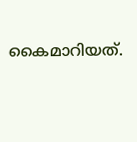കൈമാറിയത്.